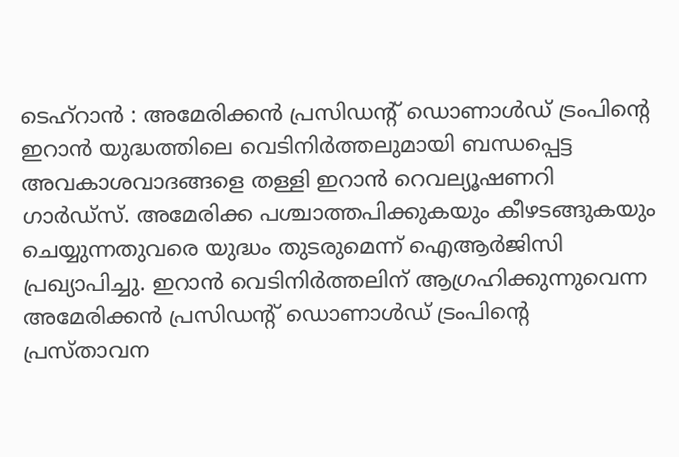ടെഹ്റാൻ : അമേരിക്കൻ പ്രസിഡന്റ് ഡൊണാൾഡ് ട്രംപിന്റെ ഇറാൻ യുദ്ധത്തിലെ വെടിനിർത്തലുമായി ബന്ധപ്പെട്ട അവകാശവാദങ്ങളെ തള്ളി ഇറാൻ റെവല്യൂഷണറി ഗാർഡ്സ്. അമേരിക്ക പശ്ചാത്തപിക്കുകയും കീഴടങ്ങുകയും ചെയ്യുന്നതുവരെ യുദ്ധം തുടരുമെന്ന് ഐആർജിസി പ്രഖ്യാപിച്ചു. ഇറാൻ വെടിനിർത്തലിന് ആഗ്രഹിക്കുന്നുവെന്ന അമേരിക്കൻ പ്രസിഡന്റ് ഡൊണാൾഡ് ട്രംപിന്റെ പ്രസ്താവന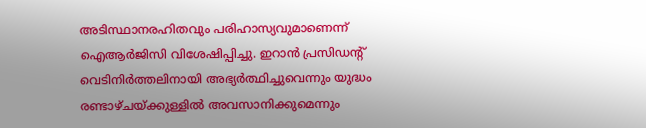അടിസ്ഥാനരഹിതവും പരിഹാസ്യവുമാണെന്ന് ഐആർജിസി വിശേഷിപ്പിച്ചു. ഇറാൻ പ്രസിഡന്റ് വെടിനിർത്തലിനായി അഭ്യർത്ഥിച്ചുവെന്നും യുദ്ധം രണ്ടാഴ്ചയ്ക്കുള്ളിൽ അവസാനിക്കുമെന്നും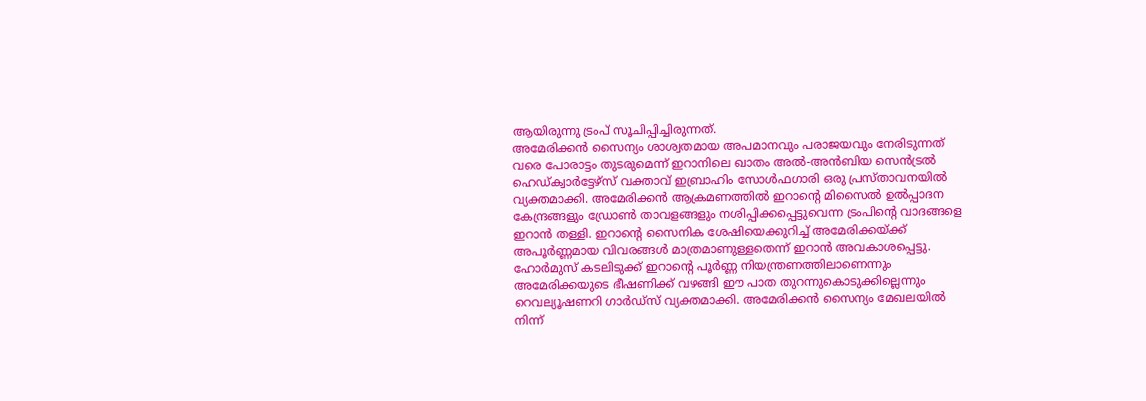ആയിരുന്നു ട്രംപ് സൂചിപ്പിച്ചിരുന്നത്.
അമേരിക്കൻ സൈന്യം ശാശ്വതമായ അപമാനവും പരാജയവും നേരിടുന്നത് വരെ പോരാട്ടം തുടരുമെന്ന് ഇറാനിലെ ഖാതം അൽ-അൻബിയ സെൻട്രൽ ഹെഡ്ക്വാർട്ടേഴ്സ് വക്താവ് ഇബ്രാഹിം സോൾഫഗാരി ഒരു പ്രസ്താവനയിൽ വ്യക്തമാക്കി. അമേരിക്കൻ ആക്രമണത്തിൽ ഇറാന്റെ മിസൈൽ ഉൽപ്പാദന കേന്ദ്രങ്ങളും ഡ്രോൺ താവളങ്ങളും നശിപ്പിക്കപ്പെട്ടുവെന്ന ട്രംപിന്റെ വാദങ്ങളെ ഇറാൻ തള്ളി. ഇറാന്റെ സൈനിക ശേഷിയെക്കുറിച്ച് അമേരിക്കയ്ക്ക് അപൂർണ്ണമായ വിവരങ്ങൾ മാത്രമാണുള്ളതെന്ന് ഇറാൻ അവകാശപ്പെട്ടു.
ഹോർമുസ് കടലിടുക്ക് ഇറാന്റെ പൂർണ്ണ നിയന്ത്രണത്തിലാണെന്നും അമേരിക്കയുടെ ഭീഷണിക്ക് വഴങ്ങി ഈ പാത തുറന്നുകൊടുക്കില്ലെന്നും റെവല്യൂഷണറി ഗാർഡ്സ് വ്യക്തമാക്കി. അമേരിക്കൻ സൈന്യം മേഖലയിൽ നിന്ന്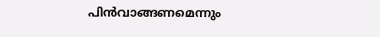പിൻവാങ്ങണമെന്നും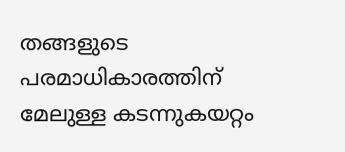തങ്ങളുടെ പരമാധികാരത്തിന് മേലുള്ള കടന്നുകയറ്റം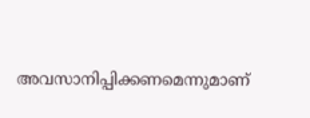അവസാനിപ്പിക്കണമെന്നുമാണ്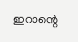ഇറാന്റെ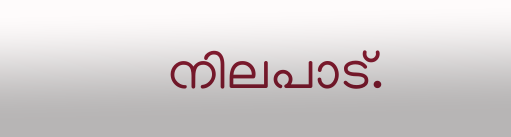നിലപാട്.